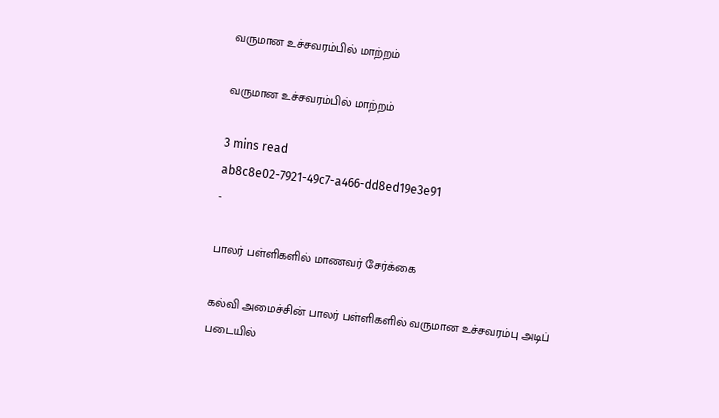வருமான உச்சவரம்பில் மாற்றம்

வருமான உச்சவரம்பில் மாற்றம்

3 mins read
ab8c8e02-7921-49c7-a466-dd8ed19e3e91
-

பாலர் பள்ளிகளில் மாணவர் சேர்க்கை

கல்வி அமைச்சின் பாலர் பள்ளிகளில் வருமான உச்சவரம்பு அடிப் படையில்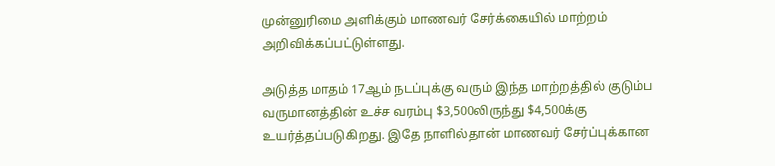முன்னுரிமை அளிக்கும் மாணவர் சேர்க்கையில் மாற்றம் அறிவிக்கப்பட்டுள்ளது.

அடுத்த மாதம் 17ஆம் நடப்புக்கு வரும் இந்த மாற்றத்தில் குடும்ப வருமானத்தின் உச்ச வரம்பு $3,500லிருந்து $4,500க்கு உயர்த்தப்படுகிறது. இதே நாளில்தான் மாணவர் சேர்ப்புக்கான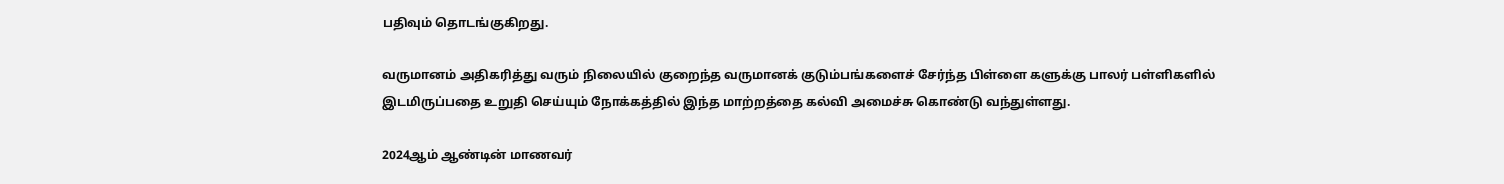பதிவும் தொடங்குகிறது.

வருமானம் அதிகரித்து வரும் நிலையில் குறைந்த வருமானக் குடும்பங்களைச் சேர்ந்த பிள்ளை களுக்கு பாலர் பள்ளிகளில் இடமிருப்பதை உறுதி செய்யும் நோக்கத்தில் இந்த மாற்றத்தை கல்வி அமைச்சு கொண்டு வந்துள்ளது.

2024ஆம் ஆண்டின் மாணவர்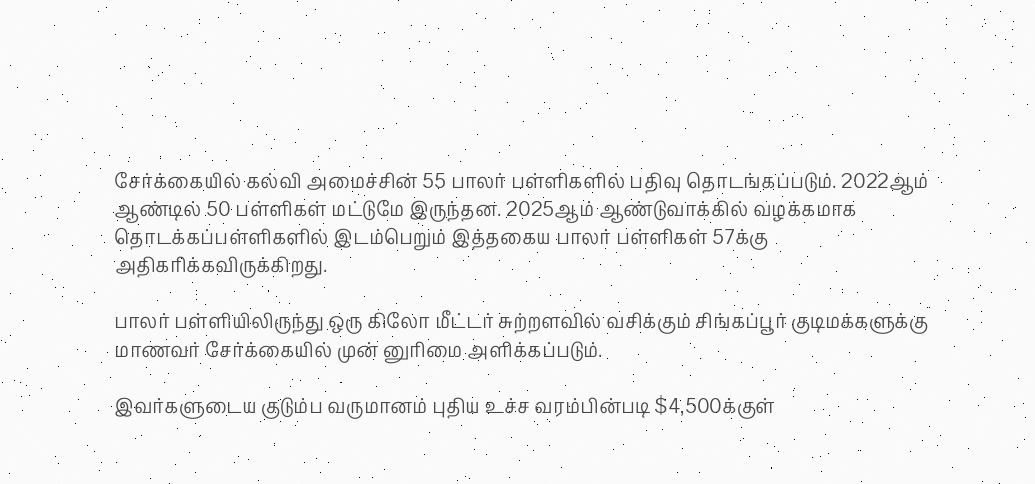சேர்க்கையில் கல்வி அமைச்சின் 55 பாலர் பள்ளிகளில் பதிவு தொடங்கப்படும். 2022ஆம் ஆண்டில் 50 பள்ளிகள் மட்டுமே இருந்தன. 2025ஆம் ஆண்டுவாக்கில் வழக்கமாக தொடக்கப்பள்ளிகளில் இடம்பெறும் இத்தகைய பாலர் பள்ளிகள் 57க்கு அதிகரிக்கவிருக்கிறது.

பாலர் பள்ளியிலிருந்து ஒரு கிலோ மீட்டர் சுற்றளவில் வசிக்கும் சிங்கப்பூர் குடிமக்களுக்கு மாணவர் சேர்க்கையில் முன் னுரிமை அளிக்கப்படும்.

இவர்களுடைய குடும்ப வருமானம் புதிய உச்ச வரம்பின்படி $4,500க்குள்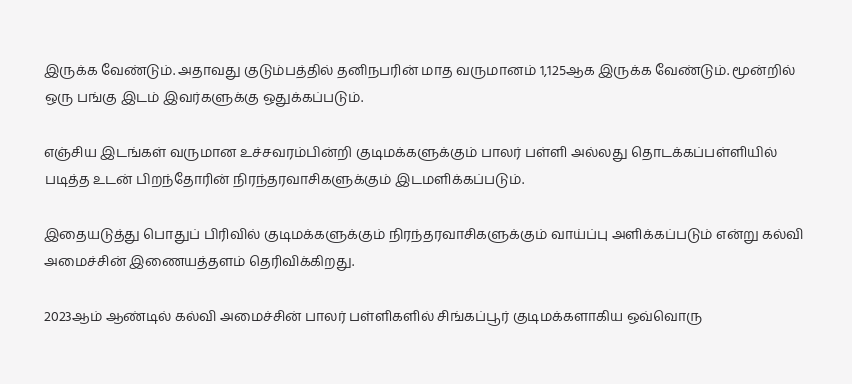இருக்க வேண்டும். அதாவது குடும்பத்தில் தனிநபரின் மாத வருமானம் 1,125ஆக இருக்க வேண்டும். மூன்றில் ஒரு பங்கு இடம் இவர்களுக்கு ஒதுக்கப்படும்.

எஞ்சிய இடங்கள் வருமான உச்சவரம்பின்றி குடிமக்களுக்கும் பாலர் பள்ளி அல்லது தொடக்கப்பள்ளியில் படித்த உடன் பிறந்தோரின் நிரந்தரவாசிகளுக்கும் இடமளிக்கப்படும்.

இதையடுத்து பொதுப் பிரிவில் குடிமக்களுக்கும் நிரந்தரவாசிகளுக்கும் வாய்ப்பு அளிக்கப்படும் என்று கல்வி அமைச்சின் இணையத்தளம் தெரிவிக்கிறது.

2023ஆம் ஆண்டில் கல்வி அமைச்சின் பாலர் பள்ளிகளில் சிங்கப்பூர் குடிமக்களாகிய ஒவ்வொரு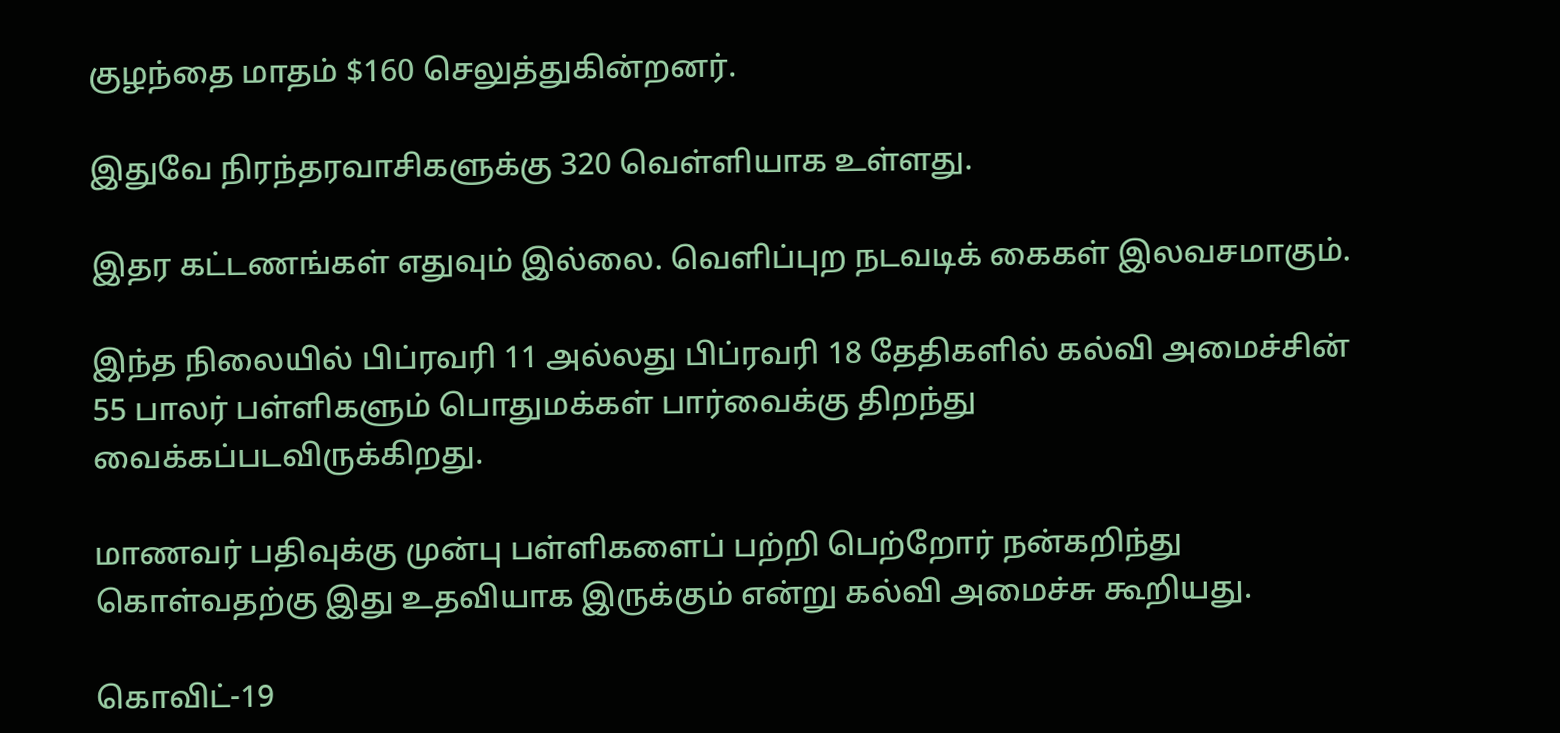குழந்தை மாதம் $160 செலுத்துகின்றனர்.

இதுவே நிரந்தரவாசிகளுக்கு 320 வெள்ளியாக உள்ளது.

இதர கட்டணங்கள் எதுவும் இல்லை. வெளிப்புற நடவடிக் கைகள் இலவசமாகும்.

இந்த நிலையில் பிப்ரவரி 11 அல்லது பிப்ரவரி 18 தேதிகளில் கல்வி அமைச்சின் 55 பாலர் பள்ளிகளும் பொதுமக்கள் பார்வைக்கு திறந்து வைக்கப்படவிருக்கிறது.

மாணவர் பதிவுக்கு முன்பு பள்ளிகளைப் பற்றி பெற்றோர் நன்கறிந்து கொள்வதற்கு இது உதவியாக இருக்கும் என்று கல்வி அமைச்சு கூறியது.

கொவிட்-19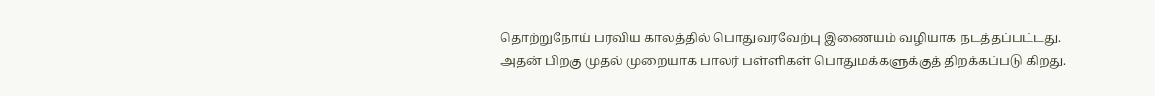தொற்றுநோய் பரவிய காலத்தில் பொதுவரவேற்பு இணையம் வழியாக நடத்தப்பட்டது. அதன் பிறகு முதல் முறையாக பாலர் பள்ளிகள் பொதுமக்களுக்குத் திறக்கப்படு கிறது.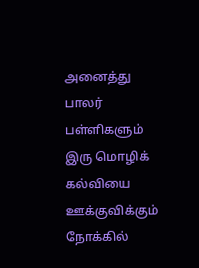அனைத்து பாலர் பள்ளிகளும் இரு மொழிக் கல்வியை ஊக்குவிக்கும் நோக்கில்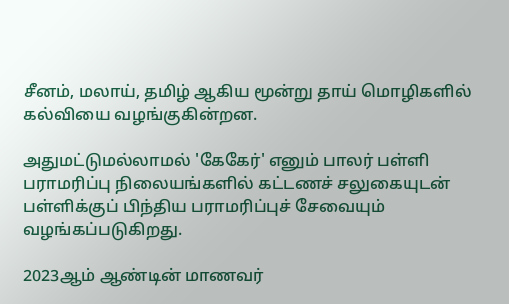சீனம், மலாய், தமிழ் ஆகிய மூன்று தாய் மொழிகளில் கல்வியை வழங்குகின்றன.

அதுமட்டுமல்லாமல் 'கேகேர்' எனும் பாலர் பள்ளி பராமரிப்பு நிலையங்களில் கட்டணச் சலுகையுடன் பள்ளிக்குப் பிந்திய பராமரிப்புச் சேவையும் வழங்கப்படுகிறது.

2023ஆம் ஆண்டின் மாணவர்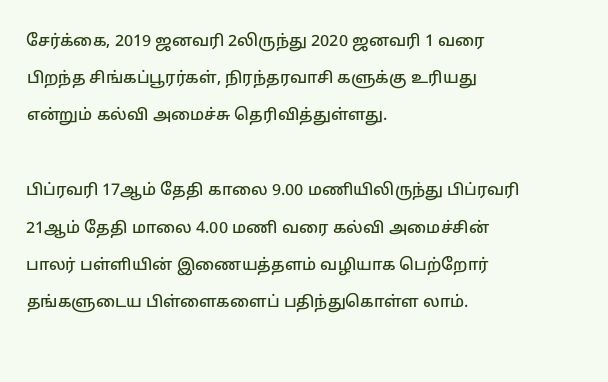சேர்க்கை, 2019 ஜனவரி 2லிருந்து 2020 ஜனவரி 1 வரை பிறந்த சிங்கப்பூரர்கள், நிரந்தரவாசி களுக்கு உரியது என்றும் கல்வி அமைச்சு தெரிவித்துள்ளது.

பிப்ரவரி 17ஆம் தேதி காலை 9.00 மணியிலிருந்து பிப்ரவரி 21ஆம் தேதி மாலை 4.00 மணி வரை கல்வி அமைச்சின் பாலர் பள்ளியின் இணையத்தளம் வழியாக பெற்றோர் தங்களுடைய பிள்ளைகளைப் பதிந்துகொள்ள லாம்.